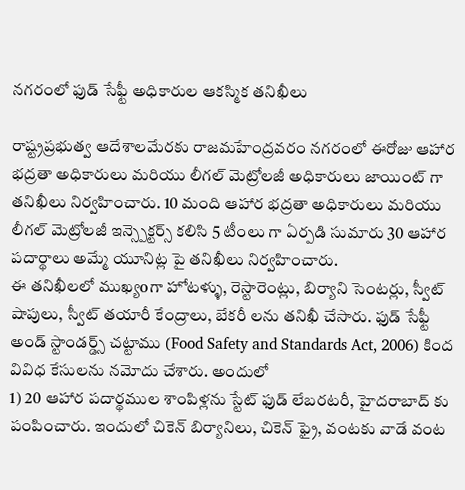నగరంలో ఫుడ్ సేఫ్టీ అధికారుల ఆకస్మిక తనిఖీలు

రాష్ట్రప్రభుత్వ ఆదేశాలమేరకు రాజమహేంద్రవరం నగరంలో ఈరోజు ఆహార భద్రతా అధికారులు మరియు లీగల్ మెట్రోలజీ అధికారులు జాయింట్ గా తనిఖీలు నిర్వహించారు. 10 మంది ఆహార భద్రతా అధికారులు మరియు లీగల్ మెట్రోలజీ ఇన్స్పెక్టర్స్ కలిసి 5 టీంలు గా ఏర్పడి సుమారు 30 ఆహార పదార్థాలు అమ్మే యూనిట్ల పై తనిఖీలు నిర్వహించారు.
ఈ తనిఖీలలో ముఖ్యoగా హోటళ్ళు, రెస్టారెంట్లు, బిర్యాని సెంటర్లు, స్వీట్ షాపులు, స్వీట్ తయారీ కేంద్రాలు, బేకరీ లను తనిఖీ చేసారు. ఫుడ్ సేఫ్టీ అండ్ స్టాండర్డ్స్ చట్టాము (Food Safety and Standards Act, 2006) కింద వివిధ కేసులను నమోదు చేశారు. అందులో
1) 20 ఆహార పదార్థముల శాంపిళ్లను స్టేట్ ఫుడ్ లేబరటరీ, హైదరాబాద్ కు పంపించారు. ఇందులో చికెన్ బిర్యానిలు, చికెన్ ఫ్రై, వంటకు వాడే వంట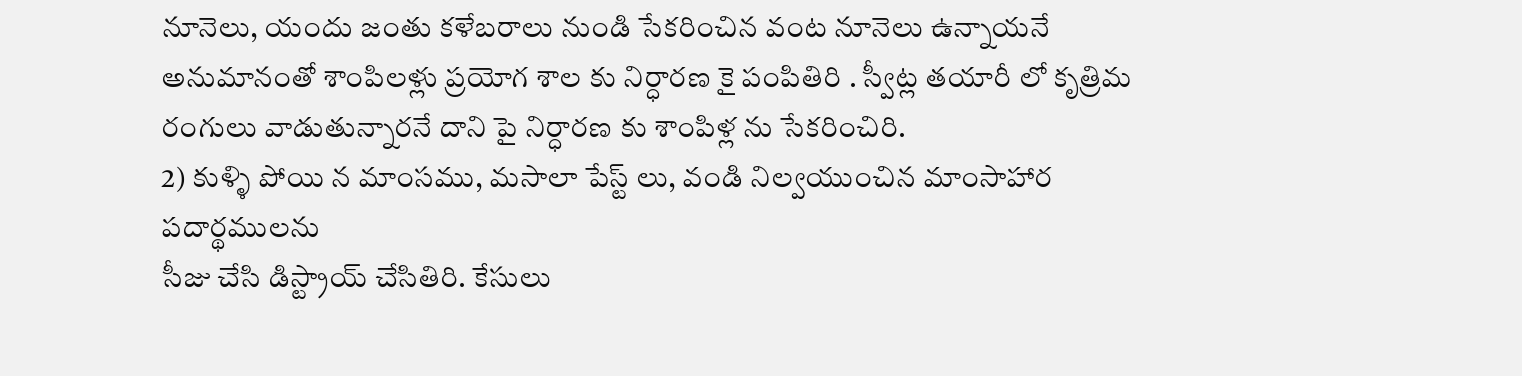నూనెలు, యందు జంతు కళేబరాలు నుండి సేకరించిన వంట నూనెలు ఉన్నాయనే అనుమానంతో శాంపిలళ్లు ప్రయోగ శాల కు నిర్ధారణ కై పంపితిరి . స్వీట్ల తయారీ లో కృత్రిమ రంగులు వాడుతున్నారనే దాని పై నిర్ధారణ కు శాంపిళ్ల ను సేకరించిరి.
2) కుళ్ళి పోయి న మాంసము, మసాలా పేస్ట్ లు, వండి నిల్వయుంచిన మాంసాహార పదార్థములను
సీజు చేసి డిస్ట్రాయ్ చేసితిరి. కేసులు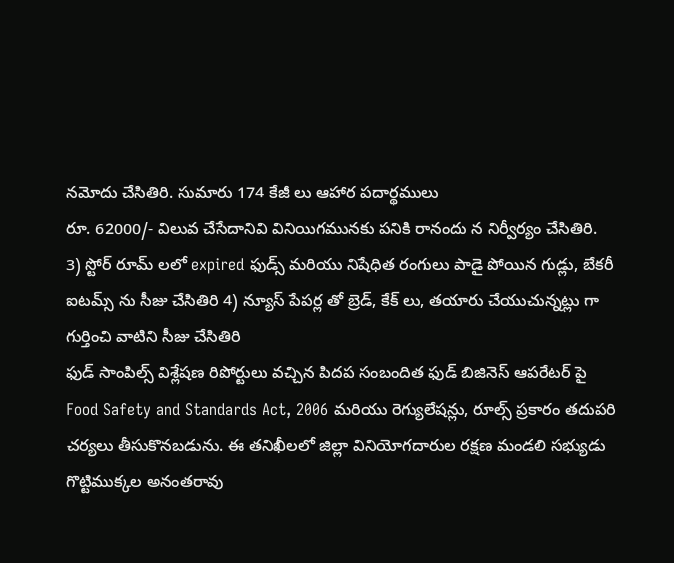నమోదు చేసితిరి. సుమారు 174 కేజీ లు ఆహార పదార్థములు
రూ. 62000/- విలువ చేసేదానివి వినియిగమునకు పనికి రానందు న నిర్వీర్యం చేసితిరి.
3) స్టోర్ రూమ్ లలో expired ఫుడ్స్ మరియు నిషేధిత రంగులు పాడై పోయిన గుడ్లు, బేకరీ ఐటమ్స్ ను సీజు చేసితిరి 4) న్యూస్ పేపర్ల తో బ్రెడ్, కేక్ లు, తయారు చేయుచున్నట్లు గా గుర్తించి వాటిని సీజు చేసితిరి
ఫుడ్ సాంపిల్స్ విశ్లేషణ రిపోర్టులు వచ్చిన పిదప సంబందిత ఫుడ్ బిజినెస్ ఆపరేటర్ పై Food Safety and Standards Act, 2006 మరియు రెగ్యులేషన్లు, రూల్స్ ప్రకారం తదుపరి చర్యలు తీసుకొనబడును. ఈ తనిఖీలలో జిల్లా వినియోగదారుల రక్షణ మండలి సభ్యుడు గొట్టిముక్కల అనంతరావు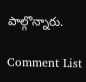పాల్గొన్నారు.

Comment List